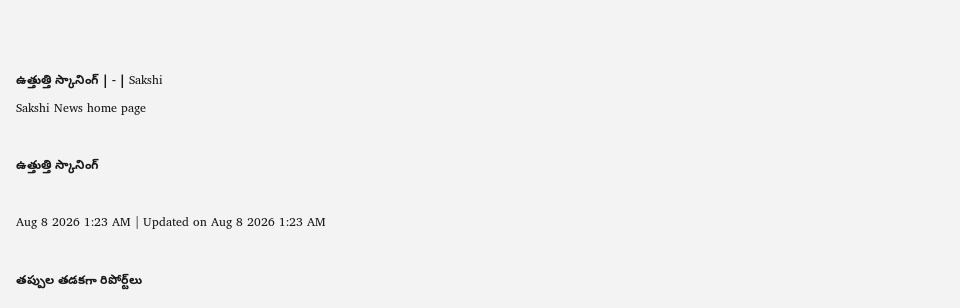ఉత్తుత్తి స్కానింగ్‌ | - | Sakshi
Sakshi News home page

ఉత్తుత్తి స్కానింగ్‌

Aug 8 2026 1:23 AM | Updated on Aug 8 2026 1:23 AM

తప్పుల తడకగా రిపోర్ట్‌లు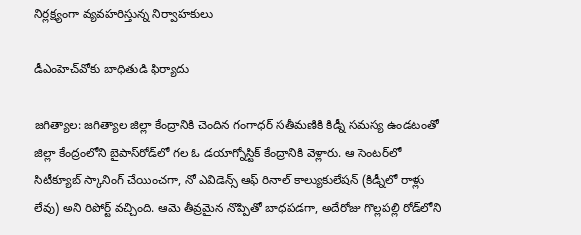నిర్లక్ష్యంగా వ్యవహరిస్తున్న నిర్వాహకులు

డీఎంహెచ్‌వోకు బాధితుడి ఫిర్యాదు

జగిత్యాల: జగిత్యాల జిల్లా కేంద్రానికి చెందిన గంగాధర్‌ సతీమణికి కిడ్నీ సమస్య ఉండటంతో జిల్లా కేంద్రంలోని బైపాస్‌రోడ్‌లో గల ఓ డయాగ్నోస్టిక్‌ కేంద్రానికి వెళ్లారు. ఆ సెంటర్‌లో సిటీక్యూబ్‌ స్కానింగ్‌ చేయించగా, నో ఎవిడెన్స్‌ ఆఫ్‌ రినాల్‌ కాల్యుకులేషన్‌ (కిడ్నీలో రాళ్లు లేవు) అని రిపోర్ట్‌ వచ్చింది. ఆమె తీవ్రమైన నొప్పితో బాధపడగా, అదేరోజు గొల్లపల్లి రోడ్‌లోని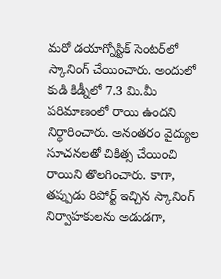మరో డయాగ్నోస్టిక్‌ సెంటర్‌లో స్కానింగ్‌ చేయించారు. అందులో కుడి కిడ్నీలో 7.3 మి.మీ పరిమాణంలో రాయి ఉందని నిర్ధారించారు. అనంతరం వైద్యుల సూచనలతో చికిత్స చేయించి రాయిని తొలగించారు. కాగా, తప్పుడు రిపోర్ట్‌ ఇచ్చిన స్కానింగ్‌ నిర్వాహకులను అడుడగా,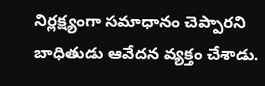నిర్లక్ష్యంగా సమాధానం చెప్పారని బాధితుడు ఆవేదన వ్యక్తం చేశాడు.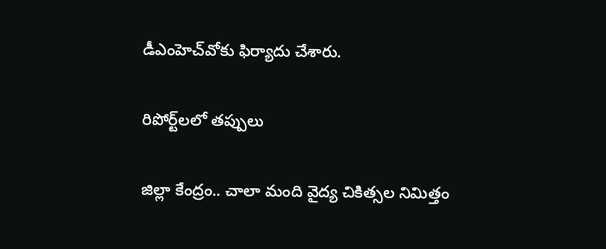డీఎంహెచ్‌వోకు ఫిర్యాదు చేశారు.

రిపోర్ట్‌లలో తప్పులు

జిల్లా కేంద్రం.. చాలా మంది వైద్య చికిత్సల నిమిత్తం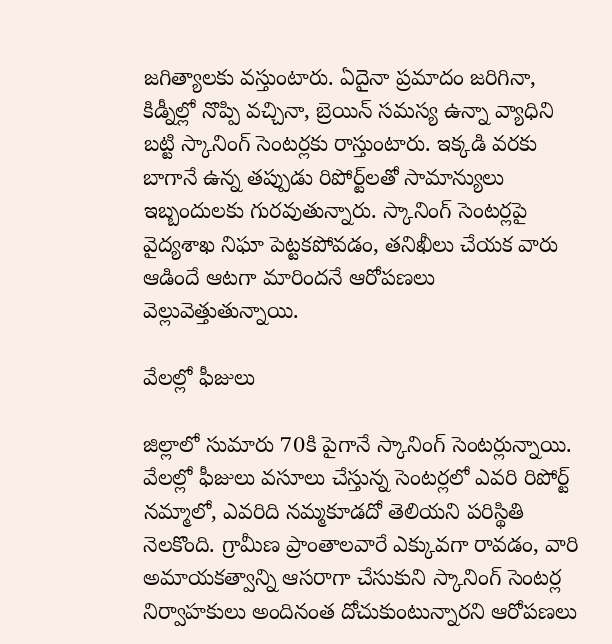జగిత్యాలకు వస్తుంటారు. ఏదైనా ప్రమాదం జరిగినా, కిడ్నీల్లో నొప్పి వచ్చినా, బ్రెయిన్‌ సమస్య ఉన్నా వ్యాధిని బట్టి స్కానింగ్‌ సెంటర్లకు రాస్తుంటారు. ఇక్కడి వరకు బాగానే ఉన్న తప్పుడు రిపోర్ట్‌లతో సామాన్యులు ఇబ్బందులకు గురవుతున్నారు. స్కానింగ్‌ సెంటర్లపై వైద్యశాఖ నిఘా పెట్టకపోవడం, తనిఖీలు చేయక వారు ఆడిందే ఆటగా మారిందనే ఆరోపణలు వెల్లువెత్తుతున్నాయి.

వేలల్లో ఫీజులు

జిల్లాలో సుమారు 70కి పైగానే స్కానింగ్‌ సెంటర్లున్నాయి. వేలల్లో ఫీజులు వసూలు చేస్తున్న సెంటర్లలో ఎవరి రిపోర్ట్‌ నమ్మాలో, ఎవరిది నమ్మకూడదో తెలియని పరిస్థితి నెలకొంది. గ్రామీణ ప్రాంతాలవారే ఎక్కువగా రావడం, వారి అమాయకత్వాన్ని ఆసరాగా చేసుకుని స్కానింగ్‌ సెంటర్ల నిర్వాహకులు అందినంత దోచుకుంటున్నారని ఆరోపణలు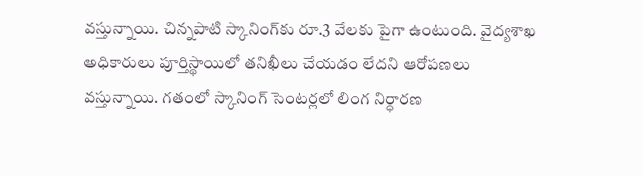వస్తున్నాయి. చిన్నపాటి స్కానింగ్‌కు రూ.3 వేలకు పైగా ఉంటుంది. వైద్యశాఖ అధికారులు పూర్తిస్థాయిలో తనిఖీలు చేయడం లేదని ఆరోపణలు వస్తున్నాయి. గతంలో స్కానింగ్‌ సెంటర్లలో లింగ నిర్ధారణ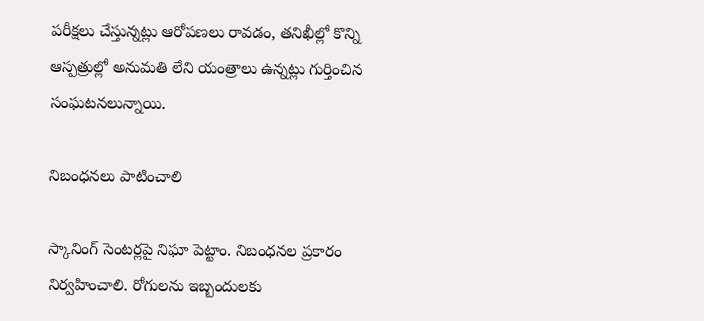పరీక్షలు చేస్తున్నట్లు ఆరోపణలు రావడం, తనిఖీల్లో కొన్ని ఆస్పత్రుల్లో అనుమతి లేని యంత్రాలు ఉన్నట్లు గుర్తించిన సంఘటనలున్నాయి.

నిబంధనలు పాటించాలి

స్కానింగ్‌ సెంటర్లపై నిఘా పెట్టాం. నిబంధనల ప్రకారం నిర్వహించాలి. రోగులను ఇబ్బందులకు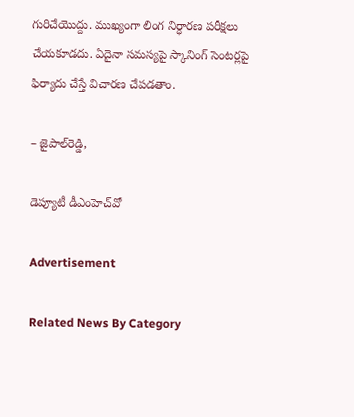గురిచేయొద్దు. ముఖ్యంగా లింగ నిర్ధారణ పరీక్షలు చేయకూడదు. ఏదైనా సమస్యపై స్కానింగ్‌ సెంటర్లపై ఫిర్యాదు చేస్తే విచారణ చేపడతాం.

– జైపాల్‌రెడ్డి,

డెప్యూటీ డీఎంహెచ్‌వో

Advertisement

Related News By Category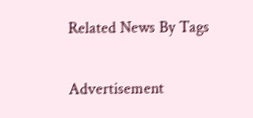Related News By Tags

Advertisement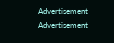Advertisement
Advertisement